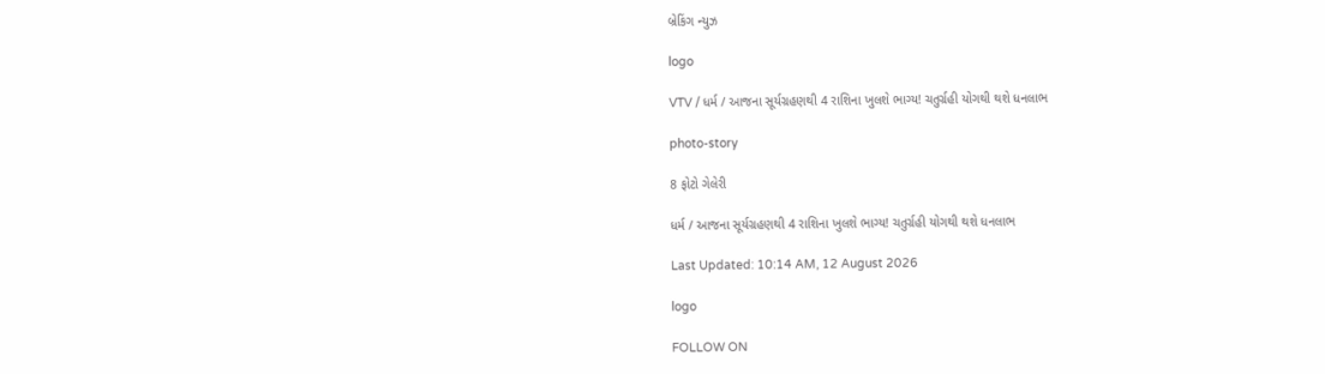બ્રેકિંગ ન્યુઝ

logo

VTV / ધર્મ / આજના સૂર્યગ્રહણથી 4 રાશિના ખુલશે ભાગ્ય! ચતુર્ગ્રહી યોગથી થશે ધનલાભ

photo-story

8 ફોટો ગેલેરી

ધર્મ / આજના સૂર્યગ્રહણથી 4 રાશિના ખુલશે ભાગ્ય! ચતુર્ગ્રહી યોગથી થશે ધનલાભ

Last Updated: 10:14 AM, 12 August 2026

logo

FOLLOW ON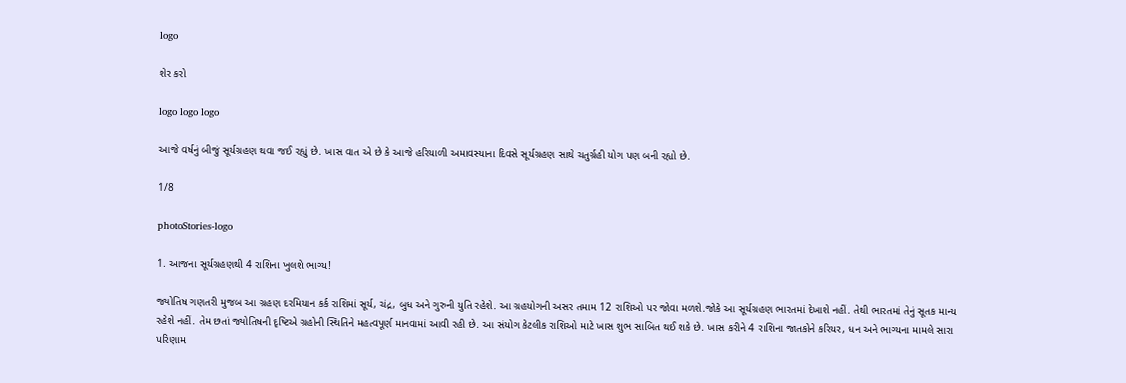logo

શેર કરો

logo logo logo

આજે વર્ષનું બીજું સૂર્યગ્રહણ થવા જઈ રહ્યું છે. ખાસ વાત એ છે કે આજે હરિયાળી અમાવસ્યાના દિવસે સૂર્યગ્રહણ સાથે ચતુર્ગ્રહી યોગ પણ બની રહ્યો છે.

1/8

photoStories-logo

1. આજના સૂર્યગ્રહણથી 4 રાશિના ખુલશે ભાગ્ય!

જ્યોતિષ ગણતરી મુજબ આ ગ્રહણ દરમિયાન કર્ક રાશિમાં સૂર્ય, ચંદ્ર, બુધ અને ગુરુની યુતિ રહેશે. આ ગ્રહયોગની અસર તમામ 12 રાશિઓ પર જોવા મળશે.જોકે આ સૂર્યગ્રહણ ભારતમાં દેખાશે નહીં. તેથી ભારતમાં તેનું સૂતક માન્ય રહેશે નહીં. તેમ છતાં જ્યોતિષની દૃષ્ટિએ ગ્રહોની સ્થિતિને મહત્વપૂર્ણ માનવામાં આવી રહી છે. આ સંયોગ કેટલીક રાશિઓ માટે ખાસ શુભ સાબિત થઈ શકે છે. ખાસ કરીને 4 રાશિના જાતકોને કરિયર, ધન અને ભાગ્યના મામલે સારા પરિણામ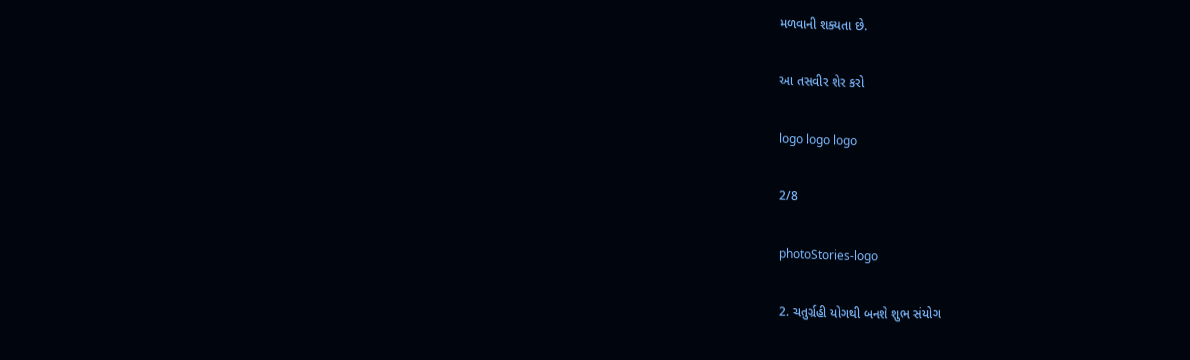મળવાની શક્યતા છે.

આ તસવીર શેર કરો

logo logo logo

2/8

photoStories-logo

2. ચતુર્ગ્રહી યોગથી બનશે શુભ સંયોગ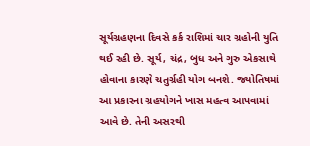સૂર્યગ્રહણના દિવસે કર્ક રાશિમાં ચાર ગ્રહોની યુતિ થઈ રહી છે. સૂર્ય, ચંદ્ર, બુધ અને ગુરુ એકસાથે હોવાના કારણે ચતુર્ગ્રહી યોગ બનશે. જ્યોતિષમાં આ પ્રકારના ગ્રહયોગને ખાસ મહત્વ આપવામાં આવે છે. તેની અસરથી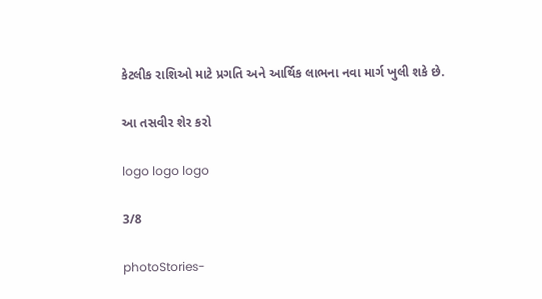કેટલીક રાશિઓ માટે પ્રગતિ અને આર્થિક લાભના નવા માર્ગ ખુલી શકે છે.

આ તસવીર શેર કરો

logo logo logo

3/8

photoStories-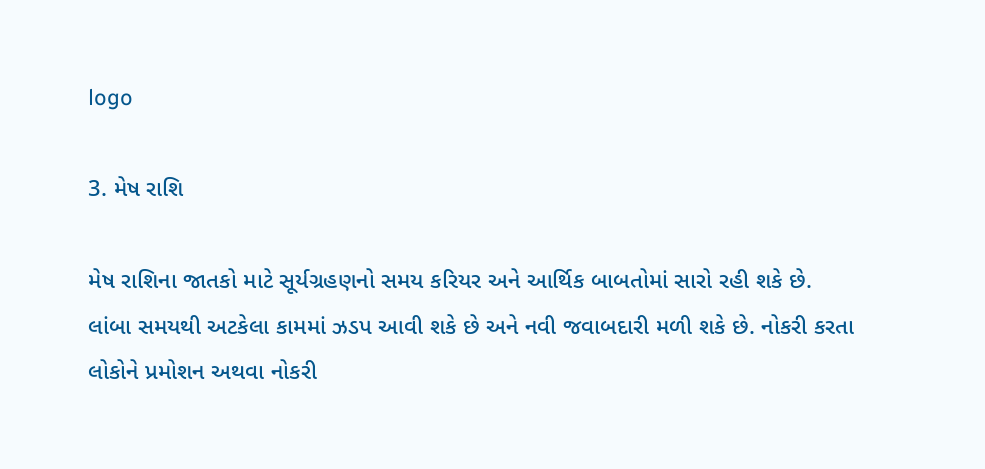logo

3. મેષ રાશિ

મેષ રાશિના જાતકો માટે સૂર્યગ્રહણનો સમય કરિયર અને આર્થિક બાબતોમાં સારો રહી શકે છે. લાંબા સમયથી અટકેલા કામમાં ઝડપ આવી શકે છે અને નવી જવાબદારી મળી શકે છે. નોકરી કરતા લોકોને પ્રમોશન અથવા નોકરી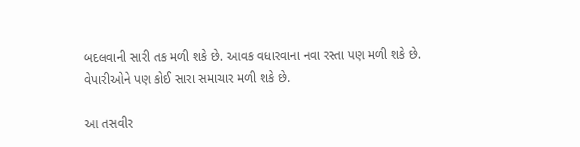બદલવાની સારી તક મળી શકે છે. આવક વધારવાના નવા રસ્તા પણ મળી શકે છે. વેપારીઓને પણ કોઈ સારા સમાચાર મળી શકે છે.

આ તસવીર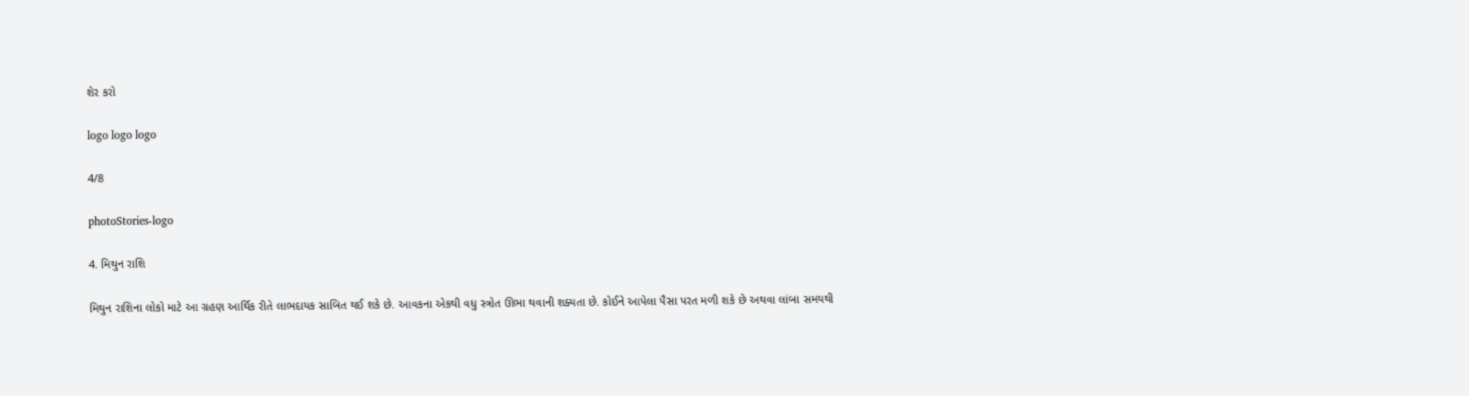શેર કરો

logo logo logo

4/8

photoStories-logo

4. મિથુન રાશિ

મિથુન રાશિના લોકો માટે આ ગ્રહણ આર્થિક રીતે લાભદાયક સાબિત થઈ શકે છે. આવકના એકથી વધુ સ્ત્રોત ઊભા થવાની શક્યતા છે. કોઈને આપેલા પૈસા પરત મળી શકે છે અથવા લાંબા સમયથી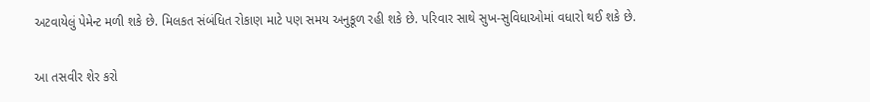અટવાયેલું પેમેન્ટ મળી શકે છે. મિલકત સંબંધિત રોકાણ માટે પણ સમય અનુકૂળ રહી શકે છે. પરિવાર સાથે સુખ-સુવિધાઓમાં વધારો થઈ શકે છે.

આ તસવીર શેર કરો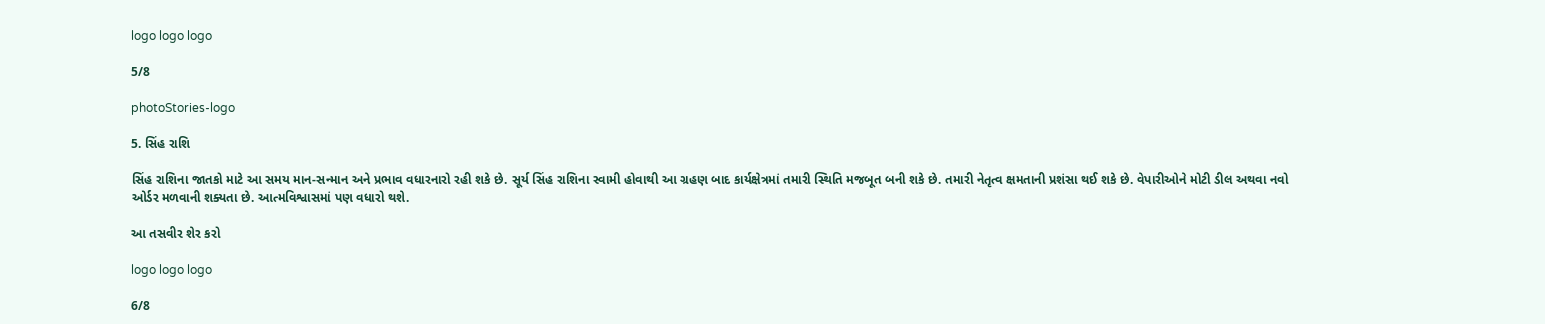logo logo logo

5/8

photoStories-logo

5. સિંહ રાશિ

સિંહ રાશિના જાતકો માટે આ સમય માન-સન્માન અને પ્રભાવ વધારનારો રહી શકે છે. સૂર્ય સિંહ રાશિના સ્વામી હોવાથી આ ગ્રહણ બાદ કાર્યક્ષેત્રમાં તમારી સ્થિતિ મજબૂત બની શકે છે. તમારી નેતૃત્વ ક્ષમતાની પ્રશંસા થઈ શકે છે. વેપારીઓને મોટી ડીલ અથવા નવો ઓર્ડર મળવાની શક્યતા છે. આત્મવિશ્વાસમાં પણ વધારો થશે.

આ તસવીર શેર કરો

logo logo logo

6/8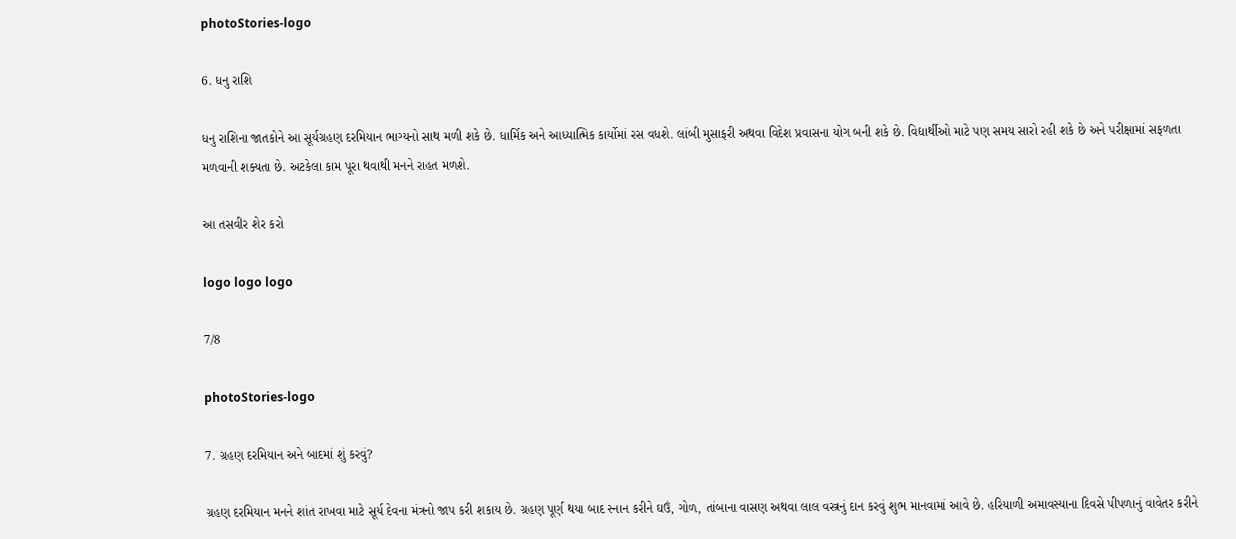photoStories-logo

6. ધનુ રાશિ

ધનુ રાશિના જાતકોને આ સૂર્યગ્રહણ દરમિયાન ભાગ્યનો સાથ મળી શકે છે. ધાર્મિક અને આધ્યાત્મિક કાર્યોમાં રસ વધશે. લાંબી મુસાફરી અથવા વિદેશ પ્રવાસના યોગ બની શકે છે. વિદ્યાર્થીઓ માટે પણ સમય સારો રહી શકે છે અને પરીક્ષામાં સફળતા મળવાની શક્યતા છે. અટકેલા કામ પૂરા થવાથી મનને રાહત મળશે.

આ તસવીર શેર કરો

logo logo logo

7/8

photoStories-logo

7. ગ્રહણ દરમિયાન અને બાદમાં શું કરવું?

ગ્રહણ દરમિયાન મનને શાંત રાખવા માટે સૂર્ય દેવના મંત્રનો જાપ કરી શકાય છે. ગ્રહણ પૂર્ણ થયા બાદ સ્નાન કરીને ઘઉં, ગોળ, તાંબાના વાસણ અથવા લાલ વસ્ત્રનું દાન કરવું શુભ માનવામાં આવે છે. હરિયાળી અમાવસ્યાના દિવસે પીપળાનું વાવેતર કરીને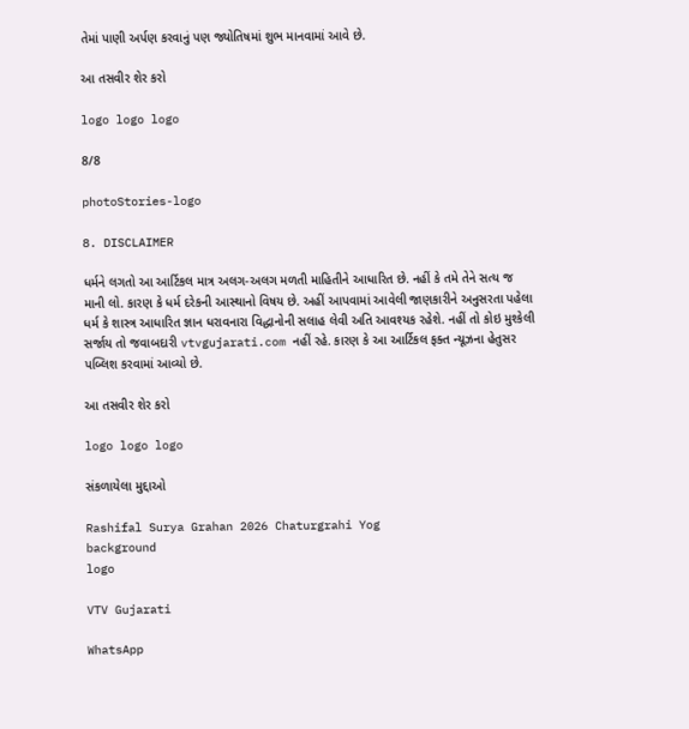તેમાં પાણી અર્પણ કરવાનું પણ જ્યોતિષમાં શુભ માનવામાં આવે છે.

આ તસવીર શેર કરો

logo logo logo

8/8

photoStories-logo

8. DISCLAIMER

ધર્મને લગતો આ આર્ટિકલ માત્ર અલગ-અલગ મળતી માહિતીને આધારિત છે. નહીં કે તમે તેને સત્ય જ માની લો. કારણ કે ધર્મ દરેકની આસ્થાનો વિષય છે. અહીં આપવામાં આવેલી જાણકારીને અનુસરતા પહેલા ધર્મ કે શાસ્ત્ર આધારિત જ્ઞાન ધરાવનારા વિદ્ધાનોની સલાહ લેવી અતિ આવશ્યક રહેશે. નહીં તો કોઇ મુશ્કેલી સર્જાય તો જવાબદારી vtvgujarati.com નહીં રહે. કારણ કે આ આર્ટિકલ ફક્ત ન્યૂઝના હેતુસર પબ્લિશ કરવામાં આવ્યો છે.

આ તસવીર શેર કરો

logo logo logo

સંકળાયેલા મુદ્દાઓ

Rashifal Surya Grahan 2026 Chaturgrahi Yog
background
logo

VTV Gujarati

WhatsApp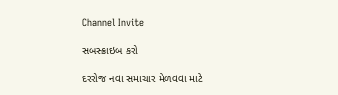Channel Invite

સબસ્ક્રાઇબ કરો

દરરોજ નવા સમાચાર મેળવવા માટે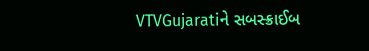VTVGujaratiને સબસ્ક્રાઈબ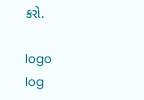કરો.

logo
log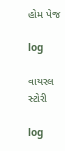હોમ પેજ

log

વાયરલ સ્ટોરી

log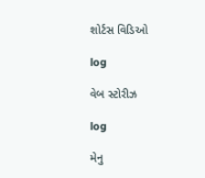શોર્ટસ વિડિઓ

log

વેબ સ્ટોરીઝ

log

મેનુ